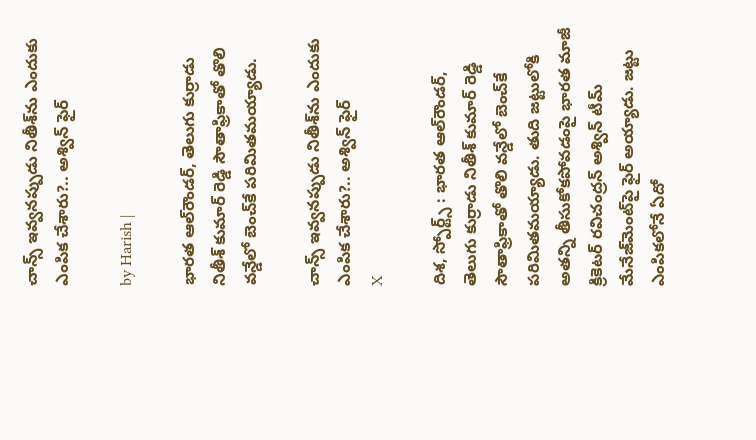చాన్స్ ఇవ్వనప్పుడు నితీశ్‌ను ఎందుకు ఎంపిక చేశారు?.. అశ్విన్ ఫైర్

by Harish |

భారత ఆల్‌రౌండర్, తెలుగు కుర్రాడు నితీశ్ కుమార్ రెడ్డి సౌతాఫ్రికాతో తొలి వన్డేలో బెంచ్‌కే పరిమితమయ్యాడు.

చాన్స్ ఇవ్వనప్పుడు నితీశ్‌ను ఎందుకు ఎంపిక చేశారు?.. అశ్విన్ ఫైర్
X

దిశ, స్పోర్ట్స్ : భారత ఆల్‌రౌండర్, తెలుగు కుర్రాడు నితీశ్ కుమార్ రెడ్డి సౌతాఫ్రికాతో తొలి వన్డేలో బెంచ్‌కే పరిమితమయ్యాడు. తుది జట్టులోకి అతన్ని తీసుకోకపోవడంపై భారత మాజీ క్రికెటర్ రవిచంద్రన్ అశ్విన్ టీమ్ మేనేజ్‌మెంట్‌పై ఫైర్ అయ్యాడు. జట్టు ఎంపికలోనే ఏదో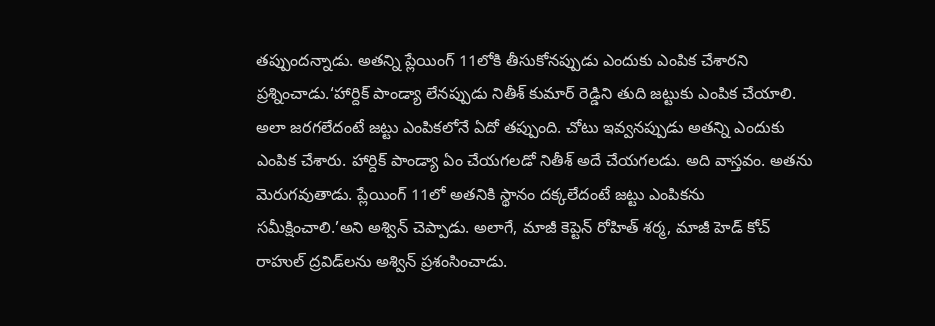తప్పుందన్నాడు. అతన్ని ప్లేయింగ్ 11లోకి తీసుకోనప్పుడు ఎందుకు ఎంపిక చేశారని ప్రశ్నించాడు.‘హార్దిక్ పాండ్యా లేనప్పుడు నితీశ్ కుమార్ రెడ్డిని తుది జట్టుకు ఎంపిక చేయాలి. అలా జరగలేదంటే జట్టు ఎంపికలోనే ఏదో తప్పుంది. చోటు ఇవ్వనప్పుడు అతన్ని ఎందుకు ఎంపిక చేశారు. హార్దిక్ పాండ్యా ఏం చేయగలడో నితీశ్ అదే చేయగలడు. అది వాస్తవం. అతను మెరుగవుతాడు. ప్లేయింగ్ 11లో అతనికి స్థానం దక్కలేదంటే జట్టు ఎంపికను సమీక్షించాలి.’అని అశ్విన్ చెప్పాడు. అలాగే, మాజీ కెప్టెన్ రోహిత్ శర్మ, మాజీ హెడ్ కోచ్ రాహుల్ ద్రవిడ్‌లను అశ్విన్ ప్రశంసించాడు.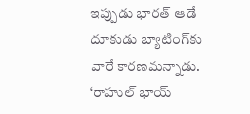ఇప్పుడు భారత్ ఆడే దూకుడు బ్యాటింగ్‌కు వారే కారణమన్నాడు. ‘రాహుల్ భాయ్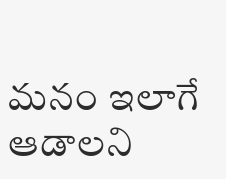మనం ఇలాగే ఆడాలని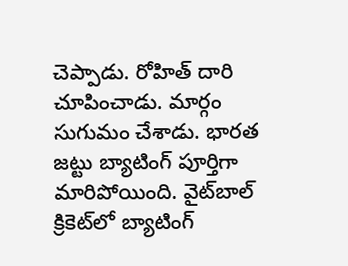చెప్పాడు. రోహిత్ దారి చూపించాడు. మార్గం సుగుమం చేశాడు. భారత జట్టు బ్యాటింగ్‌ పూర్తిగా మారిపోయింది. వైట్‌బాల్ క్రికెట్‌లో బ్యాటింగ్‌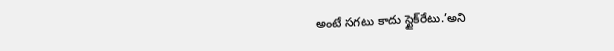అంటే సగటు కాదు స్టైక్‌రేటు.’అని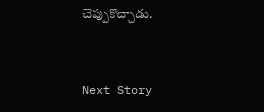చెప్పుకొచ్చాడు.


Next Story